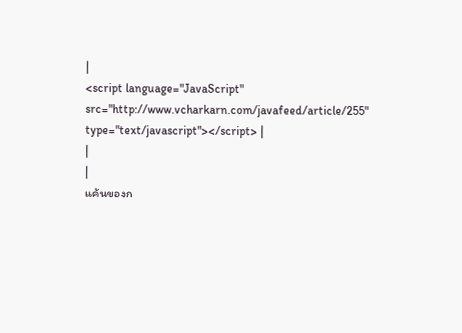|
<script language="JavaScript" src="http://www.vcharkarn.com/javafeed/article/255" type="text/javascript"></script> |
|
|
แค้นของก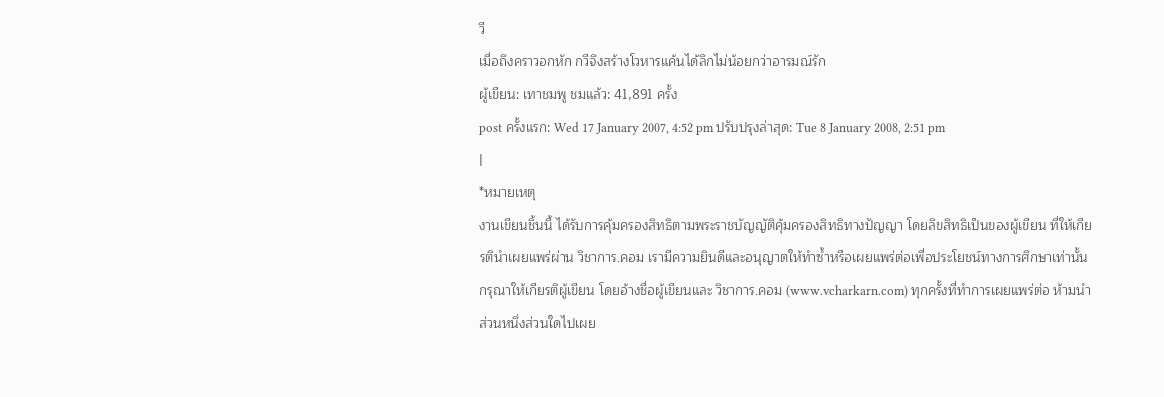วี
เมื่อถึงคราวอกหัก กวีจึงสร้างโวหารแค้นได้ลึกไม่น้อยกว่าอารมณ์รัก
ผู้เขียน: เทาชมพู ชมแล้ว: 41,891 ครั้ง
post ครั้งแรก: Wed 17 January 2007, 4:52 pm ปรับปรุงล่าสุด: Tue 8 January 2008, 2:51 pm
|
*หมายเหตุ
งานเขียนชิ้นนี้ ได้รับการคุ้มครองสิทธิตามพระราชบัญญัติคุ้มครองสิทธิทางปัญญา โดยลิขสิทธิเป็นของผู้เขียน ที่ให้เกียรตินำเผยแพร่ผ่าน วิชาการ.คอม เรามีความยินดีและอนุญาตให้ทำซ้ำหรือเผยแพร่ต่อเพื่อประโยชน์ทางการศึกษาเท่านั้น กรุณาให้เกียรติผู้เขียน โดยอ้างชื่อผู้เขียนและ วิชาการ.คอม (www.vcharkarn.com) ทุกครั้งที่ทำการเผยแพร่ต่อ ห้ามนำส่วนหนึ่งส่วนใดไปเผย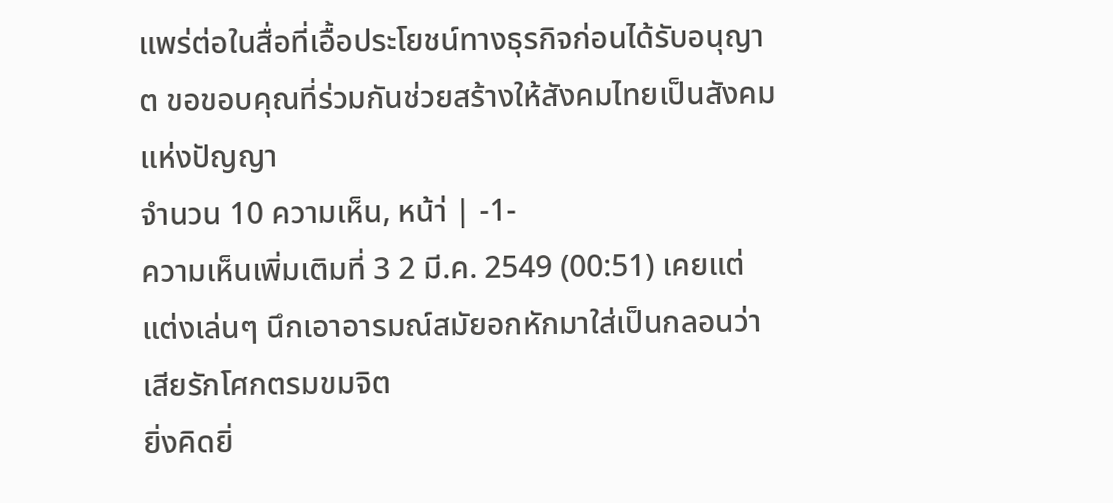แพร่ต่อในสื่อที่เอื้อประโยชน์ทางธุรกิจก่อนได้รับอนุญาต ขอขอบคุณที่ร่วมกันช่วยสร้างให้สังคมไทยเป็นสังคมแห่งปัญญา
จำนวน 10 ความเห็น, หน้า่ | -1-
ความเห็นเพิ่มเติมที่ 3 2 มี.ค. 2549 (00:51) เคยแต่แต่งเล่นๆ นึกเอาอารมณ์สมัยอกหักมาใส่เป็นกลอนว่า
เสียรักโศกตรมขมจิต
ยิ่งคิดยิ่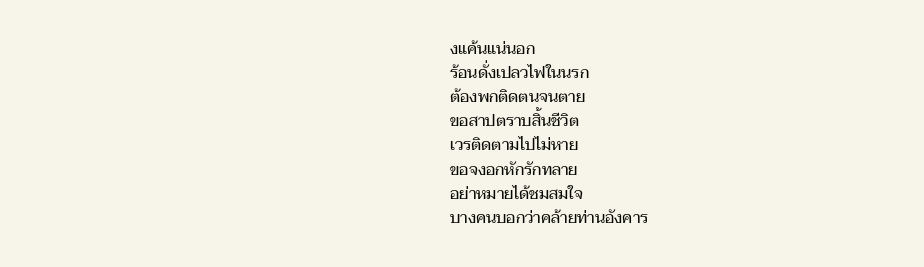งแค้นแน่นอก
ร้อนดั่งเปลวไฟในนรก
ต้องพกติดตนจนตาย
ขอสาปตราบสิ้นชีวิต
เวรติดตามไปไม่หาย
ขอจงอกหักรักทลาย
อย่าหมายได้ชมสมใจ
บางคนบอกว่าคล้ายท่านอังคาร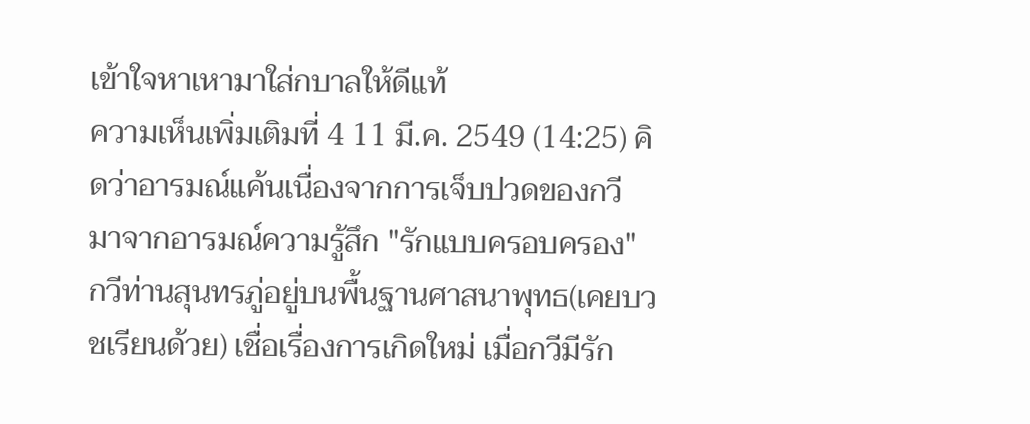เข้าใจหาเหามาใส่กบาลให้ดีแท้
ความเห็นเพิ่มเติมที่ 4 11 มี.ค. 2549 (14:25) คิดว่าอารมณ์แค้นเนื่องจากการเจ็บปวดของกวี
มาจากอารมณ์ความรู้สึก "รักแบบครอบครอง"
กวีท่านสุนทรภู่อยู่บนพื้นฐานศาสนาพุทธ(เคยบวชเรียนด้วย) เชื่อเรื่องการเกิดใหม่ เมื่อกวีมีรัก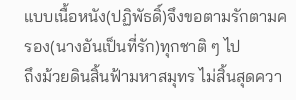แบบเนื้อหนัง(ปฏิพัธดิ์)จึงขอตามรักตามครอง(นางอันเป็นที่รัก)ทุกชาติ ๆ ไป
ถึงม้วยดินสิ้นฟ้ามหาสมุทร ไม่สิ้นสุดควา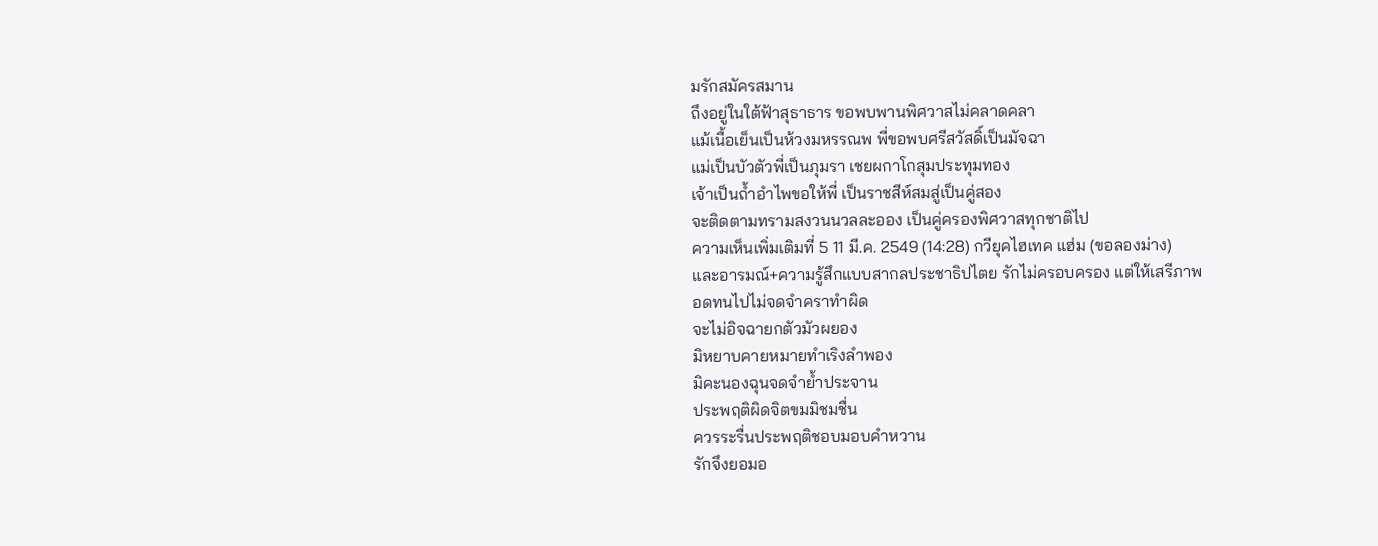มรักสมัครสมาน
ถึงอยู่ในใต้ฟ้าสุธาธาร ขอพบพานพิศวาสไม่คลาดคลา
แม้เนื้อเย็นเป็นห้วงมหรรณพ พี่ขอพบศรีสวัสดิ์เป็นมัจฉา
แม่เป็นบัวตัวพี่เป็นภุมรา เชยผกาโกสุมประทุมทอง
เจ้าเป็นถ้ำอำไพขอให้พี่ เป็นราชสีห์สมสู่เป็นคู่สอง
จะติดตามทรามสงวนนวลละออง เป็นคู่ครองพิศวาสทุกชาติไป
ความเห็นเพิ่มเติมที่ 5 11 มี.ค. 2549 (14:28) กวียุคไฮเทค แฮ่ม (ขอลองม่าง)
และอารมณ์+ความรู้สึกแบบสากลประชาธิปไตย รักไม่ครอบครอง แต่ให้เสรีภาพ
อดทนไปไม่จดจำคราทำผิด
จะไม่อิจฉายกตัวมัวผยอง
มิหยาบคายหมายทำเริงลำพอง
มิคะนองฉุนจดจำย้ำประจาน
ประพฤติผิดจิตขมมิชมชื่น
ควรระรื่นประพฤติชอบมอบคำหวาน
รักจึงยอมอ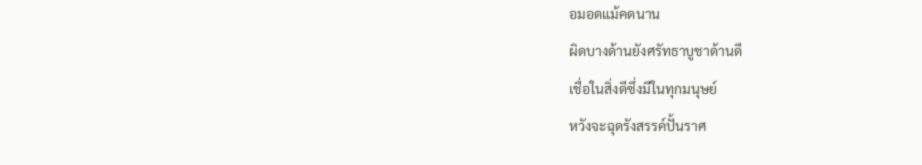อมอดแม้คดนาน
ผิดบางด้านยังศรัทธาบูชาด้านดี
เชื่อในสิ่งดีซึ่งมีในทุกมนุษย์
หวังจะฉุดรังสรรค์ปั้นราศ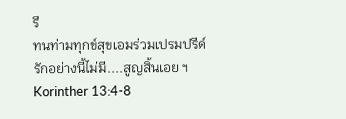รี
ทนท่ามทุกข์สุขเอมร่วมเปรมปรีด์
รักอย่างนี้ไม่มี....สูญสิ้นเอย ฯ
Korinther 13:4-8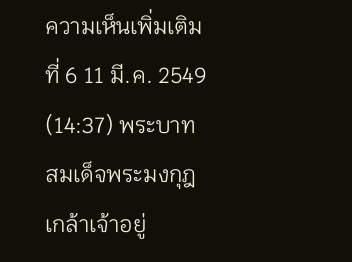ความเห็นเพิ่มเติมที่ 6 11 มี.ค. 2549 (14:37) พระบาทสมเด็จพระมงกุฎเกล้าเจ้าอยู่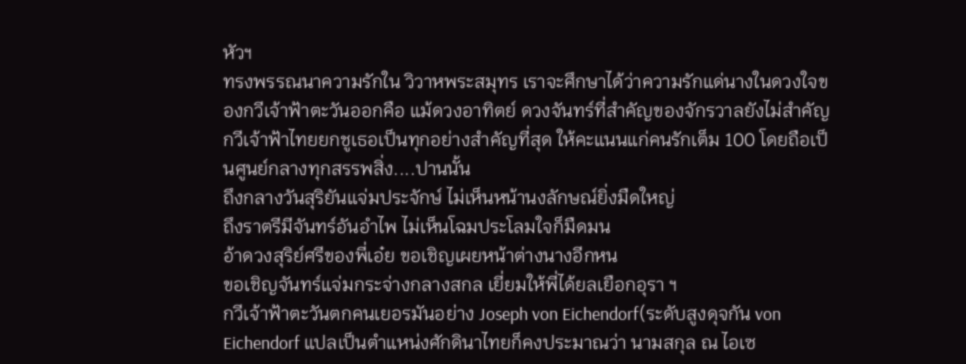หัวฯ
ทรงพรรณนาความรักใน วิวาหพระสมุทร เราจะศึกษาได้ว่าความรักแด่นางในดวงใจของกวีเจ้าฟ้าตะวันออกคือ แม้ดวงอาทิตย์ ดวงจันทร์ที่สำคัญของจักรวาลยังไม่สำคัญ กวีเจ้าฟ้าไทยยกชูเธอเป็นทุกอย่างสำคัญที่สุด ให้คะแนนแก่คนรักเต็ม 100 โดยถือเป็นศูนย์กลางทุกสรรพสิ่ง....ปานนั้น
ถึงกลางวันสุริยันแจ่มประจักษ์ ไม่เห็นหน้านงลักษณ์ยิ่งมืดใหญ่
ถึงราตรีมีจันทร์อันอำไพ ไม่เห็นโฉมประโลมใจก็มืดมน
อ้าดวงสุริย์ศรีของพี่เอ๋ย ขอเชิญเผยหน้าต่างนางอีกหน
ขอเชิญจันทร์แจ่มกระจ่างกลางสกล เยี่ยมให้พี่ได้ยลเยือกอุรา ฯ
กวีเจ้าฟ้าตะวันตกคนเยอรมันอย่าง Joseph von Eichendorf(ระดับสูงดุจกัน von Eichendorf แปลเป็นตำแหน่งศักดินาไทยก็คงประมาณว่า นามสกุล ณ ไอเซ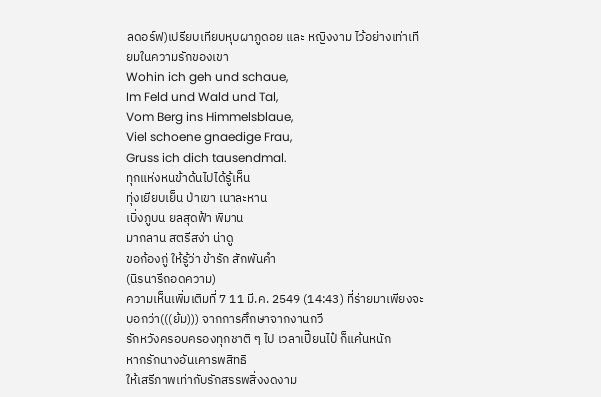ลดอร์ฟ)เปรียบเทียบหุบผาภูดอย และ หญิงงาม ไว้อย่างเท่าเทียมในความรักของเขา
Wohin ich geh und schaue,
Im Feld und Wald und Tal,
Vom Berg ins Himmelsblaue,
Viel schoene gnaedige Frau,
Gruss ich dich tausendmal.
ทุกแห่งหนข้าด้นไปได้รู้เห็น
ทุ่งเยียบเย็น ป่าเขา เนาละหาน
เบิ่งภูบน ยลสุดฟ้า พิมาน
มากลาน สตรีสง่า น่าดู
ขอก้องกู่ ให้รู้ว่า ข้ารัก สักพันคำ
(นิรนารีถอดความ)
ความเห็นเพิ่มเติมที่ 7 11 มี.ค. 2549 (14:43) ที่ร่ายมาเพียงจะบอกว่า(((ย้ม))) จากการศึกษาจากงานกวี
รักหวังครอบครองทุกชาติ ๆ ไป เวลาเปี๊ยนไป๋ ก็แค้นหนัก
หากรักนางอันเคารพสิทธิ
ให้เสรีภาพเท่ากับรักสรรพสิ่งงดงาม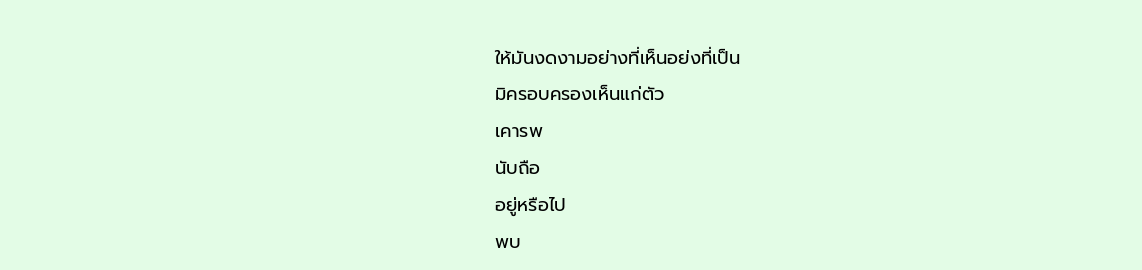ให้มันงดงามอย่างที่เห็นอย่งที่เป็น
มิครอบครองเห็นแก่ตัว
เคารพ
นับถือ
อยู่หรือไป
พบ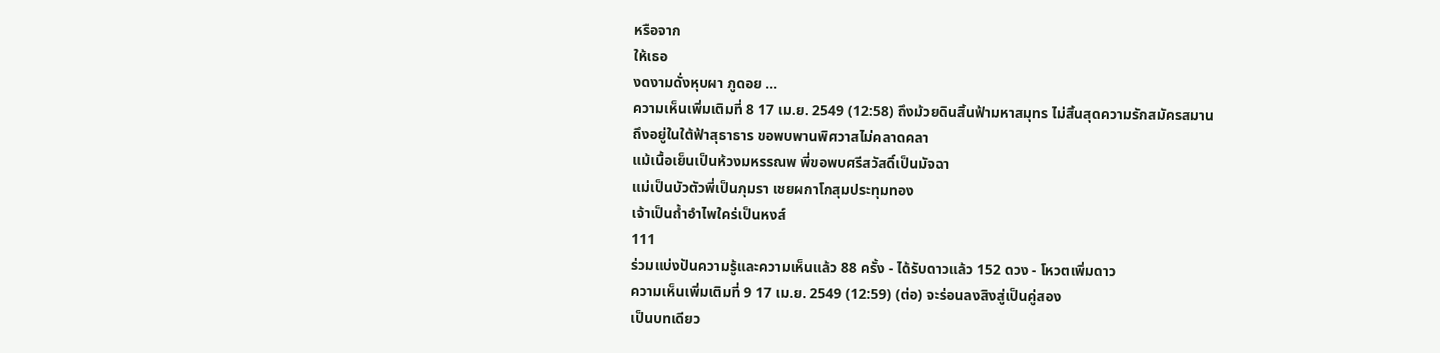หรือจาก
ให้เธอ
งดงามดั่งหุบผา ภูดอย ...
ความเห็นเพิ่มเติมที่ 8 17 เม.ย. 2549 (12:58) ถึงม้วยดินสิ้นฟ้ามหาสมุทร ไม่สิ้นสุดความรักสมัครสมาน
ถึงอยู่ในใต้ฟ้าสุธาธาร ขอพบพานพิศวาสไม่คลาดคลา
แม้เนื้อเย็นเป็นห้วงมหรรณพ พี่ขอพบศรีสวัสดิ์เป็นมัจฉา
แม่เป็นบัวตัวพี่เป็นภุมรา เชยผกาโกสุมประทุมทอง
เจ้าเป็นถ้ำอำไพใคร่เป็นหงส์
111
ร่วมแบ่งปันความรู้และความเห็นแล้ว 88 ครั้ง - ได้รับดาวแล้ว 152 ดวง - โหวตเพิ่มดาว
ความเห็นเพิ่มเติมที่ 9 17 เม.ย. 2549 (12:59) (ต่อ) จะร่อนลงสิงสู่เป็นคู่สอง
เป็นบทเดียว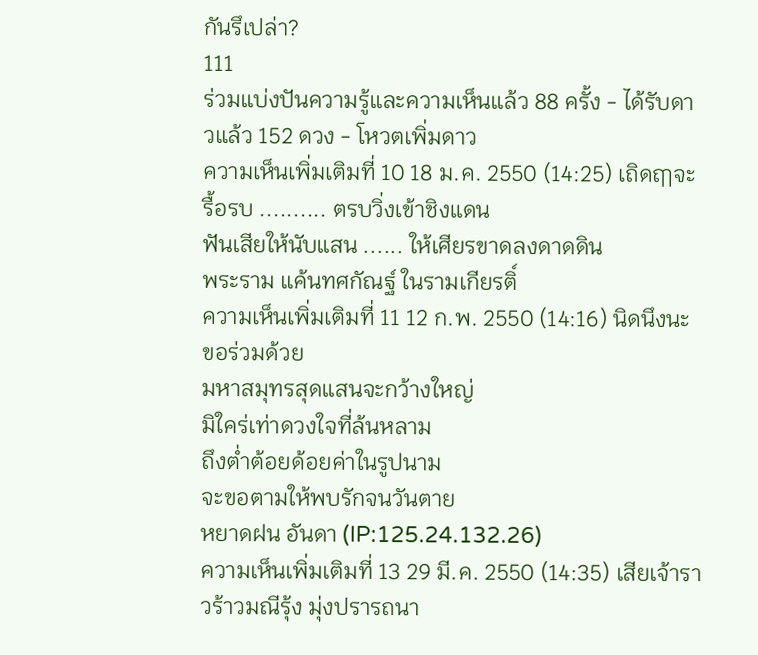กันรึเปล่า?
111
ร่วมแบ่งปันความรู้และความเห็นแล้ว 88 ครั้ง - ได้รับดาวแล้ว 152 ดวง - โหวตเพิ่มดาว
ความเห็นเพิ่มเติมที่ 10 18 ม.ค. 2550 (14:25) เถิดฤๅจะรื้อรบ .......... ตรบวิ่งเข้าชิงแดน
ฟันเสียให้นับแสน ...... ให้เศียรขาดลงดาดดิน
พระราม แค้นทศกัณฐ์ ในรามเกียรติ์
ความเห็นเพิ่มเติมที่ 11 12 ก.พ. 2550 (14:16) นิดนึงนะ ขอร่วมด้วย
มหาสมุทรสุดแสนจะกว้างใหญ่
มิใคร่เท่าดวงใจที่ล้นหลาม
ถึงต่ำต้อยด้อยค่าในรูปนาม
จะขอตามให้พบรักจนวันตาย
หยาดฝน อันดา (IP:125.24.132.26)
ความเห็นเพิ่มเติมที่ 13 29 มี.ค. 2550 (14:35) เสียเจ้าราวร้าวมณีรุ้ง มุ่งปรารถนา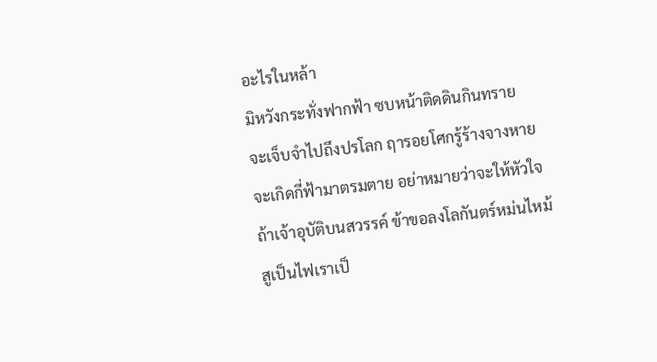อะไรในหล้า
มิหวังกระทั่งฟากฟ้า ซบหน้าติดดินกินทราย
จะเจ็บจำไปถึงปรโลก ฤารอยโศกรู้ร้างจางหาย
จะเกิดกี่ฟ้ามาตรมตาย อย่าหมายว่าจะให้หัวใจ
ถ้าเจ้าอุบัติบนสวรรค์ ข้าขอลงโลกันตร์หม่นไหม้
สูเป็นไฟเราเป็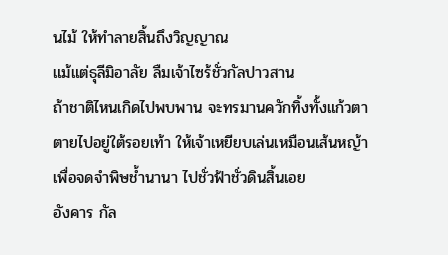นไม้ ให้ทำลายสิ้นถึงวิญญาณ
แม้แต่ธุลีมิอาลัย ลืมเจ้าไซร้ชั่วกัลปาวสาน
ถ้าชาติไหนเกิดไปพบพาน จะทรมานควักทิ้งทั้งแก้วตา
ตายไปอยู่ใต้รอยเท้า ให้เจ้าเหยียบเล่นเหมือนเส้นหญ้า
เพื่อจดจำพิษช้ำนานา ไปชั่วฟ้าชั่วดินสิ้นเอย
อังคาร กัล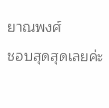ยาณพงศ์
ชอบสุดสุดเลยค่ะ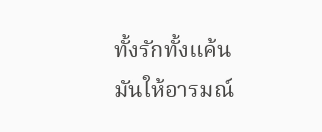ทั้งรักทั้งแค้น
มันให้อารมณ์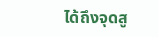ได้ถึงจุดสู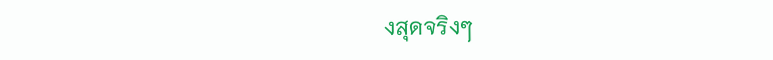งสุดจริงๆ